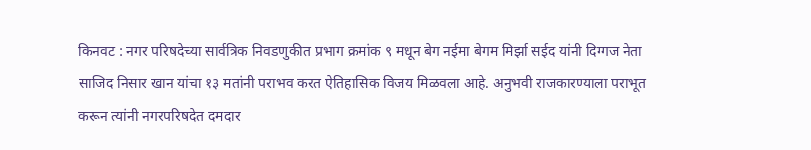किनवट : नगर परिषदेच्या सार्वत्रिक निवडणुकीत प्रभाग क्रमांक ९ मधून बेग नईमा बेगम मिर्झा सईद यांनी दिग्गज नेता साजिद निसार खान यांचा १३ मतांनी पराभव करत ऐतिहासिक विजय मिळवला आहे. अनुभवी राजकारण्याला पराभूत करून त्यांनी नगरपरिषदेत दमदार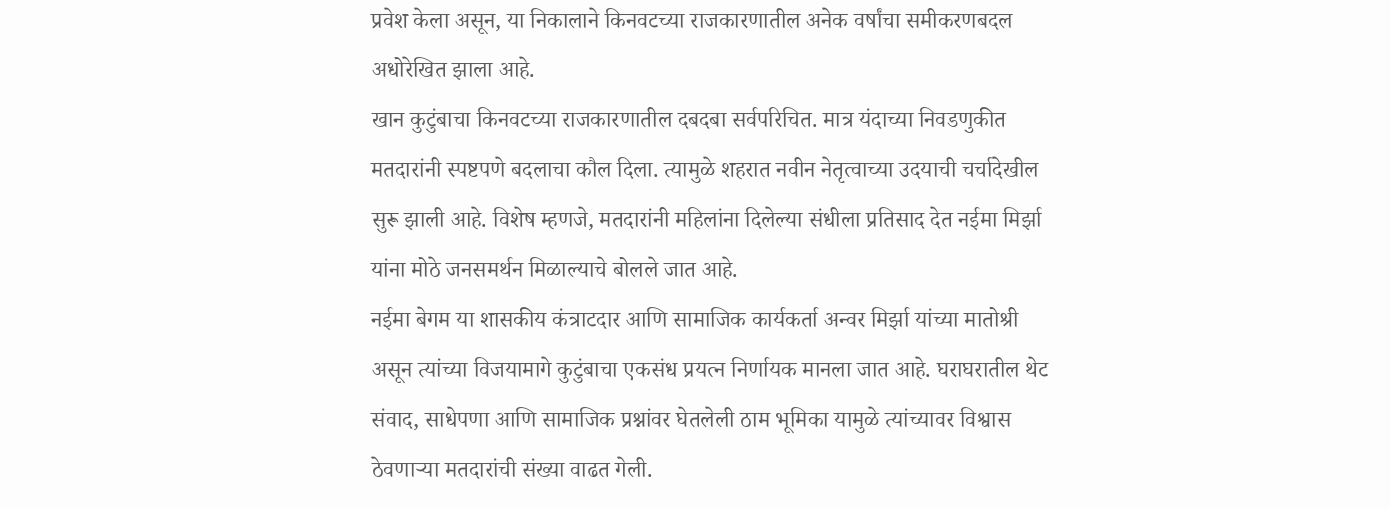प्रवेश केला असून, या निकालाने किनवटच्या राजकारणातील अनेक वर्षांचा समीकरणबदल अधोरेखित झाला आहे.
खान कुटुंबाचा किनवटच्या राजकारणातील दबदबा सर्वपरिचित. मात्र यंदाच्या निवडणुकीत मतदारांनी स्पष्टपणे बदलाचा कौल दिला. त्यामुळे शहरात नवीन नेतृत्वाच्या उदयाची चर्चादेखील सुरू झाली आहे. विशेष म्हणजे, मतदारांनी महिलांना दिलेल्या संधीला प्रतिसाद देत नईमा मिर्झा यांना मोठे जनसमर्थन मिळाल्याचे बोलले जात आहे.
नईमा बेगम या शासकीय कंत्राटदार आणि सामाजिक कार्यकर्ता अन्वर मिर्झा यांच्या मातोश्री असून त्यांच्या विजयामागे कुटुंबाचा एकसंध प्रयत्न निर्णायक मानला जात आहे. घराघरातील थेट संवाद, साधेपणा आणि सामाजिक प्रश्नांवर घेतलेली ठाम भूमिका यामुळे त्यांच्यावर विश्वास ठेवणाऱ्या मतदारांची संख्या वाढत गेली.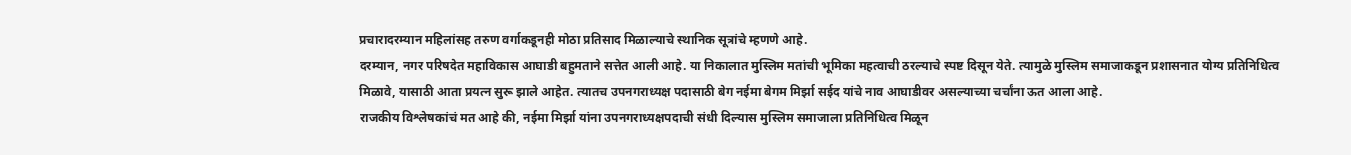प्रचारादरम्यान महिलांसह तरुण वर्गाकडूनही मोठा प्रतिसाद मिळाल्याचे स्थानिक सूत्रांचे म्हणणे आहे.
दरम्यान, नगर परिषदेत महाविकास आघाडी बहुमताने सत्तेत आली आहे. या निकालात मुस्लिम मतांची भूमिका महत्वाची ठरल्याचे स्पष्ट दिसून येते. त्यामुळे मुस्लिम समाजाकडून प्रशासनात योग्य प्रतिनिधित्व मिळावे, यासाठी आता प्रयत्न सुरू झाले आहेत. त्यातच उपनगराध्यक्ष पदासाठी बेग नईमा बेगम मिर्झा सईद यांचे नाव आघाडीवर असल्याच्या चर्चांना ऊत आला आहे.
राजकीय विश्लेषकांचं मत आहे की, नईमा मिर्झा यांना उपनगराध्यक्षपदाची संधी दिल्यास मुस्लिम समाजाला प्रतिनिधित्व मिळून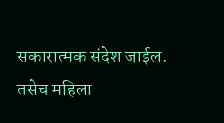सकारात्मक संदेश जाईल. तसेच महिला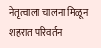नेतृत्वाला चालना मिळून शहरात परिवर्तन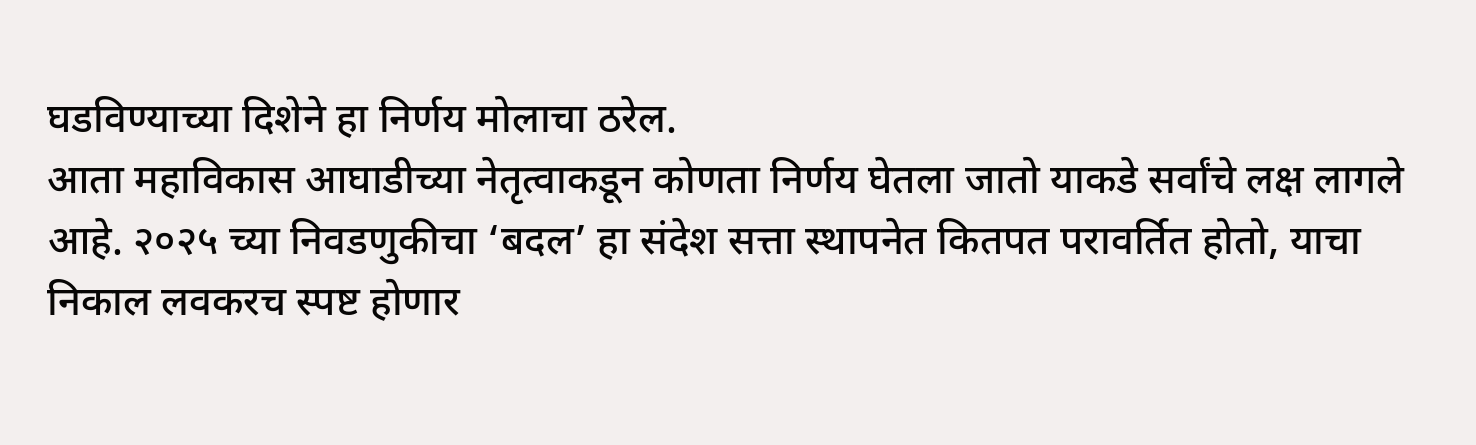घडविण्याच्या दिशेने हा निर्णय मोलाचा ठरेल.
आता महाविकास आघाडीच्या नेतृत्वाकडून कोणता निर्णय घेतला जातो याकडे सर्वांचे लक्ष लागले आहे. २०२५ च्या निवडणुकीचा ‘बदल’ हा संदेश सत्ता स्थापनेत कितपत परावर्तित होतो, याचा निकाल लवकरच स्पष्ट होणार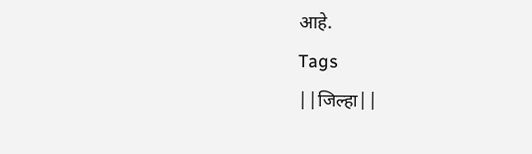आहे.
Tags
||जिल्हा||